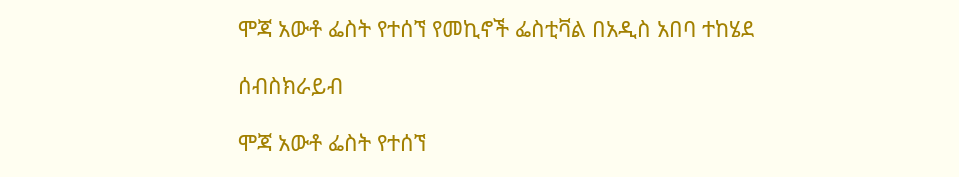ሞጃ አውቶ ፌስት የተሰኘ የመኪኖች ፌስቲቫል በአዲስ አበባ ተከሄደ

ሰብስክራይብ

ሞጃ አውቶ ፌስት የተሰኘ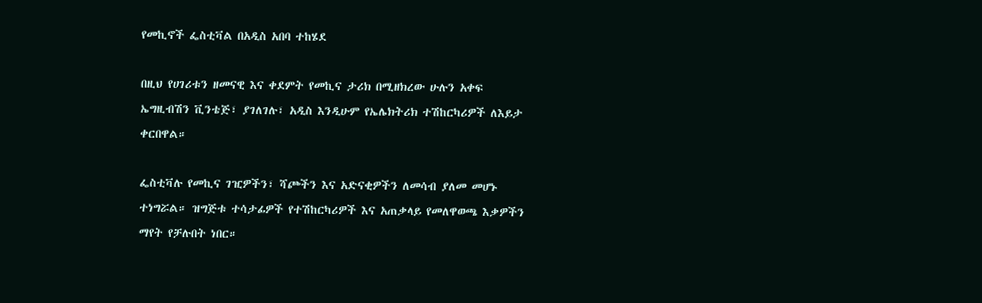የመኪኖች ፌስቲቫል በአዲስ አበባ ተከሄደ

በዚህ የሀገሪቱን ዘመናዊ እና ቀደምት የመኪና ታሪክ በሚዘክረው ሁሉን አቀፍ ኤግዚብሽን ቪንቴጅ፣ ያገለገሉ፣ አዲስ እንዲሁም የኤሌክትሪክ ተሽከርካሪዎች ለእይታ ቀርበዋል።

ፌስቲቫሉ የመኪና ገዢዎችን፣ ሻጮችን እና አድናቂዎችን ለመሳብ ያለመ መሆኑ ተነግሯል። ዝግጅቱ ተሳታፊዎች የተሽከርካሪዎች እና አጠቃላይ የመለዋወጫ እቃዎችን ማየት የቻሉበት ነበር።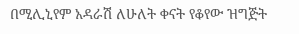በሚሊኒየም አዳራሽ ለሁለት ቀናት የቆየው ዝግጅት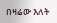በዛሬው እለት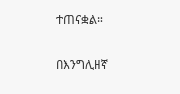ተጠናቋል።

በእንግሊዘኛ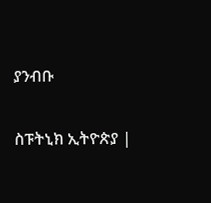ያንብቡ

ስፑትኒክ ኢትዮጵያ |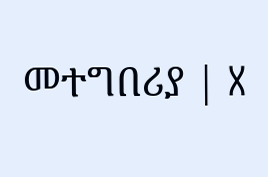መተግበሪያ | X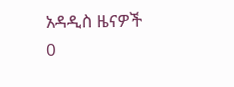አዳዲስ ዜናዎች
0